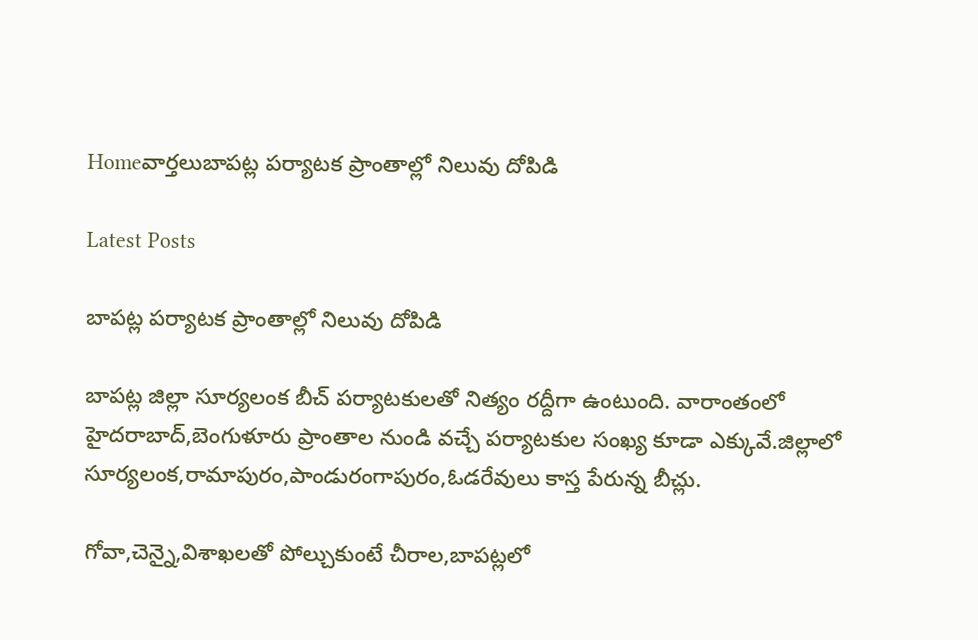Homeవార్తలుబాపట్ల పర్యాటక ప్రాంతాల్లో నిలువు దోపిడి

Latest Posts

బాపట్ల పర్యాటక ప్రాంతాల్లో నిలువు దోపిడి

బాపట్ల జిల్లా సూర్యలంక బీచ్ పర్యాటకులతో నిత్యం రద్దీగా ఉంటుంది. వారాంతంలో హైదరాబాద్,బెంగుళూరు ప్రాంతాల నుండి వచ్చే పర్యాటకుల సంఖ్య కూడా ఎక్కువే.జిల్లాలో సూర్యలంక,రామాపురం,పాండురంగాపురం,ఓడరేవులు కాస్త పేరున్న బీచ్లు.

గోవా,చెన్నై,విశాఖలతో పోల్చుకుంటే చీరాల,బాపట్లలో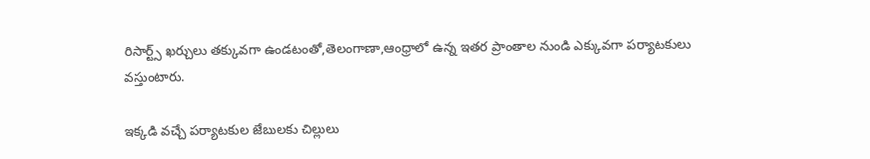రిసార్ట్స్ ఖర్చులు తక్కువగా ఉండటంతో,తెలంగాణా,ఆంధ్రాలో ఉన్న ఇతర ప్రాంతాల నుండి ఎక్కువగా పర్యాటకులు వస్తుంటారు.

ఇక్కడి వచ్చే పర్యాటకుల జేబులకు చిల్లులు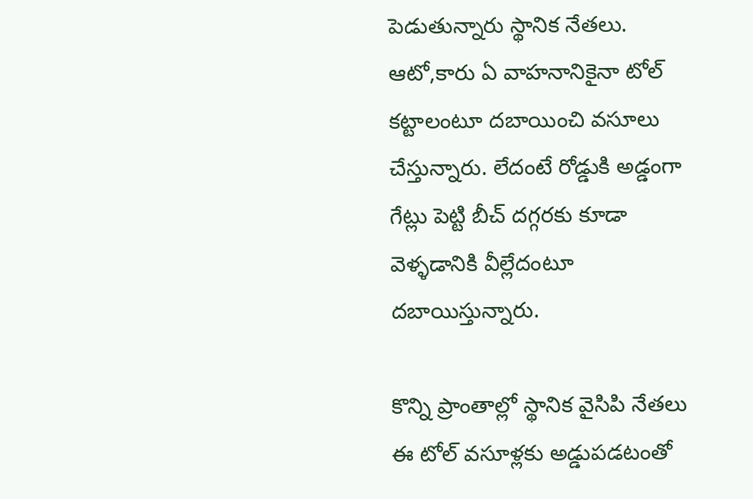పెడుతున్నారు స్థానిక నేతలు. ఆటో,కారు ఏ వాహనానికైనా టోల్ కట్టాలంటూ దబాయించి వసూలు చేస్తున్నారు. లేదంటే రోడ్డుకి అడ్డంగా గేట్లు పెట్టి బీచ్ దగ్గరకు కూడా వెళ్ళడానికి వీల్లేదంటూ దబాయిస్తున్నారు.

కొన్ని ప్రాంతాల్లో స్థానిక వైసిపి నేతలు ఈ టోల్ వసూళ్లకు అడ్డుపడటంతో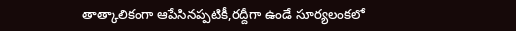తాత్కాలికంగా ఆపేసినప్పటికీ,రద్దీగా ఉండే సూర్యలంకలో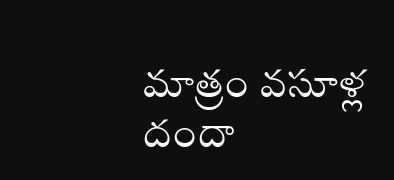మాత్రం వసూళ్ల దందా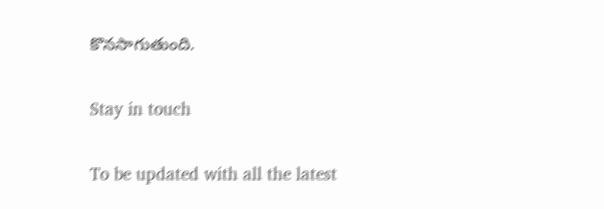కొనసాగుతుంది.

Stay in touch

To be updated with all the latest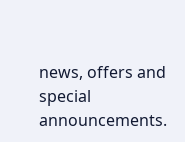news, offers and special announcements.